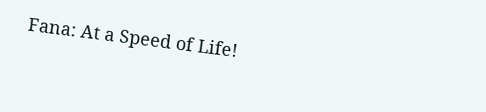Fana: At a Speed of Life!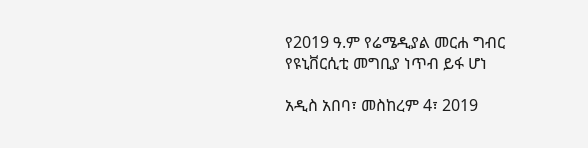የ2019 ዓ.ም የሬሜዲያል መርሐ ግብር የዩኒቨርሲቲ መግቢያ ነጥብ ይፋ ሆነ

አዲስ አበባ፣ መስከረም 4፣ 2019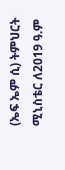(ኤፍ ኤም ሲ) ትምህርት ሚኒስቴር ለ2019 ዓ.ም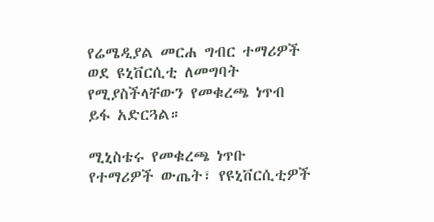የሬሜዲያል መርሐ ግብር ተማሪዎች ወደ ዩኒቨርሲቲ ለመግባት የሚያስችላቸውን የመቁረጫ ነጥብ ይፋ አድርጓል።

ሚኒስቴሩ የመቁረጫ ነጥቡ የተማሪዎች ውጤት፣ የዩኒቨርሲቲዎች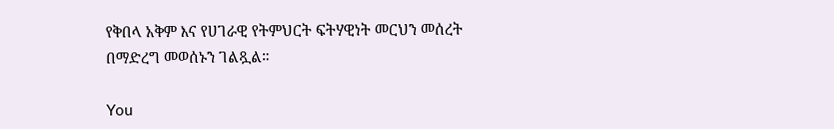የቅበላ አቅም እና የሀገራዊ የትምህርት ፍትሃዊነት መርህን መሰረት በማድረግ መወሰኑን ገልጿል።

You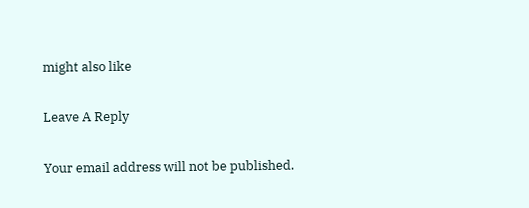might also like

Leave A Reply

Your email address will not be published.